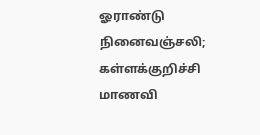ஓராண்டு நினைவஞ்சலி; கள்ளக்குறிச்சி மாணவி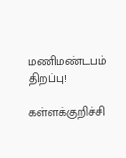மணிமண்டபம் திறப்பு!

கள்ளக்குறிச்சி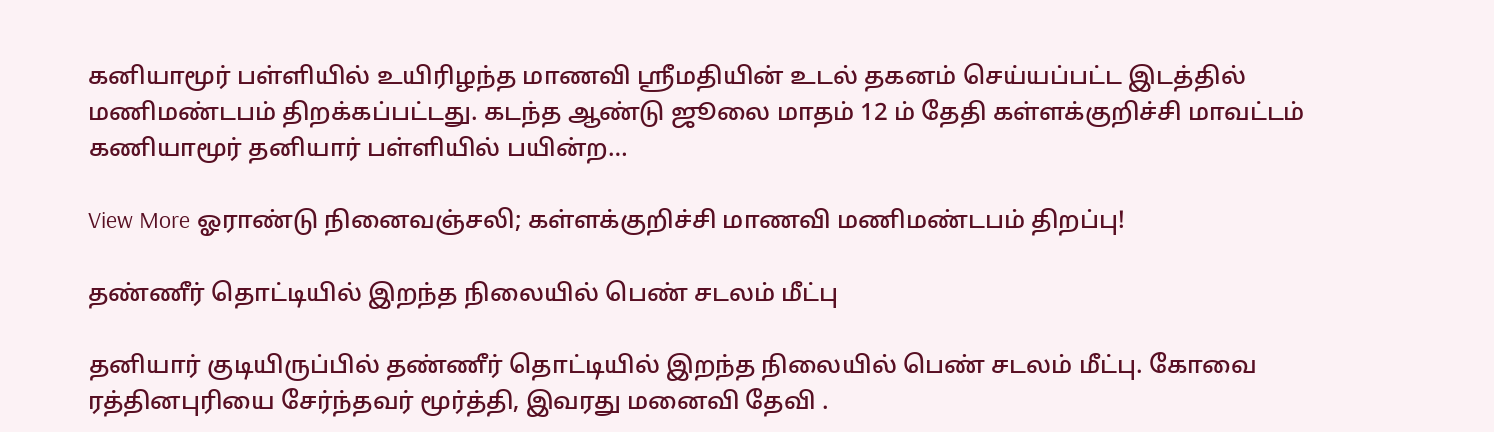கனியாமூர் பள்ளியில் உயிரிழந்த மாணவி ஸ்ரீமதியின் உடல் தகனம் செய்யப்பட்ட இடத்தில் மணிமண்டபம் திறக்கப்பட்டது. கடந்த ஆண்டு ஜூலை மாதம் 12 ம் தேதி கள்ளக்குறிச்சி மாவட்டம் கணியாமூர் தனியார் பள்ளியில் பயின்ற…

View More ஓராண்டு நினைவஞ்சலி; கள்ளக்குறிச்சி மாணவி மணிமண்டபம் திறப்பு!

தண்ணீர் தொட்டியில் இறந்த நிலையில் பெண் சடலம் மீட்பு

தனியார் குடியிருப்பில் தண்ணீர் தொட்டியில் இறந்த நிலையில் பெண் சடலம் மீட்பு. கோவை ரத்தினபுரியை சேர்ந்தவர் மூர்த்தி, இவரது மனைவி தேவி .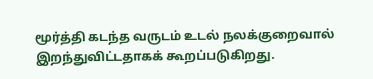மூர்த்தி கடந்த வருடம் உடல் நலக்குறைவால்  இறந்துவிட்டதாகக் கூறப்படுகிறது.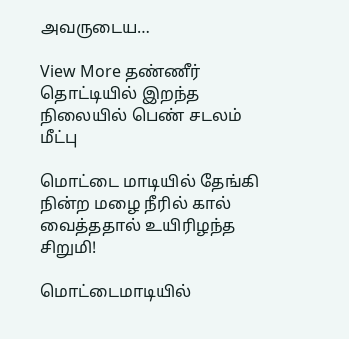அவருடைய…

View More தண்ணீர் தொட்டியில் இறந்த நிலையில் பெண் சடலம் மீட்பு

மொட்டை மாடியில் தேங்கி நின்ற மழை நீரில் கால் வைத்ததால் உயிரிழந்த சிறுமி!

மொட்டைமாடியில்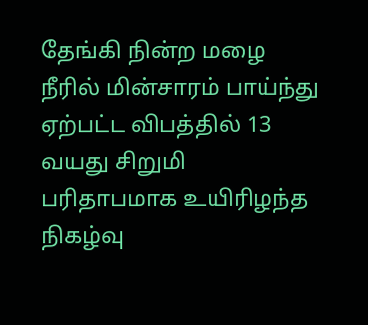தேங்கி நின்ற மழை நீரில் மின்சாரம் பாய்ந்து ஏற்பட்ட விபத்தில் 13 வயது சிறுமி பரிதாபமாக உயிரிழந்த நிகழ்வு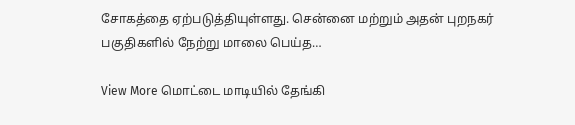சோகத்தை ஏற்படுத்தியுள்ளது. சென்னை மற்றும் அதன் புறநகர் பகுதிகளில் நேற்று மாலை பெய்த…

View More மொட்டை மாடியில் தேங்கி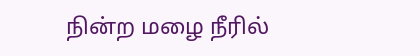நின்ற மழை நீரில்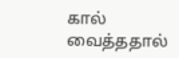கால் வைத்ததால்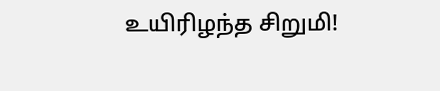உயிரிழந்த சிறுமி!